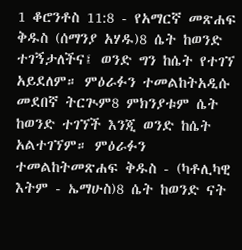1 ቆሮንቶስ 11:8 - የአማርኛ መጽሐፍ ቅዱስ (ሰማንያ አሃዱ)8 ሴት ከወንድ ተገኝታለችና፤ ወንድ ግን ከሴት የተገኘ አይደለም። ምዕራፉን ተመልከትአዲሱ መደበኛ ትርጒም8 ምክንያቱም ሴት ከወንድ ተገኘች እንጂ ወንድ ከሴት አልተገኘም። ምዕራፉን ተመልከትመጽሐፍ ቅዱስ - (ካቶሊካዊ እትም - ኤማሁስ)8 ሴት ከወንድ ናት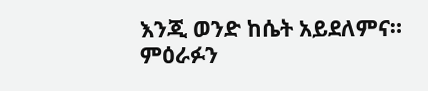እንጂ ወንድ ከሴት አይደለምና። ምዕራፉን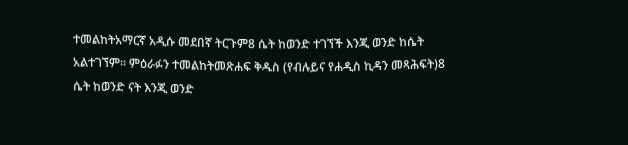ተመልከትአማርኛ አዲሱ መደበኛ ትርጉም8 ሴት ከወንድ ተገኘች እንጂ ወንድ ከሴት አልተገኘም። ምዕራፉን ተመልከትመጽሐፍ ቅዱስ (የብሉይና የሐዲስ ኪዳን መጻሕፍት)8 ሴት ከወንድ ናት እንጂ ወንድ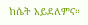ከሴት አይደለምና።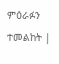ምዕራፉን ተመልከት |